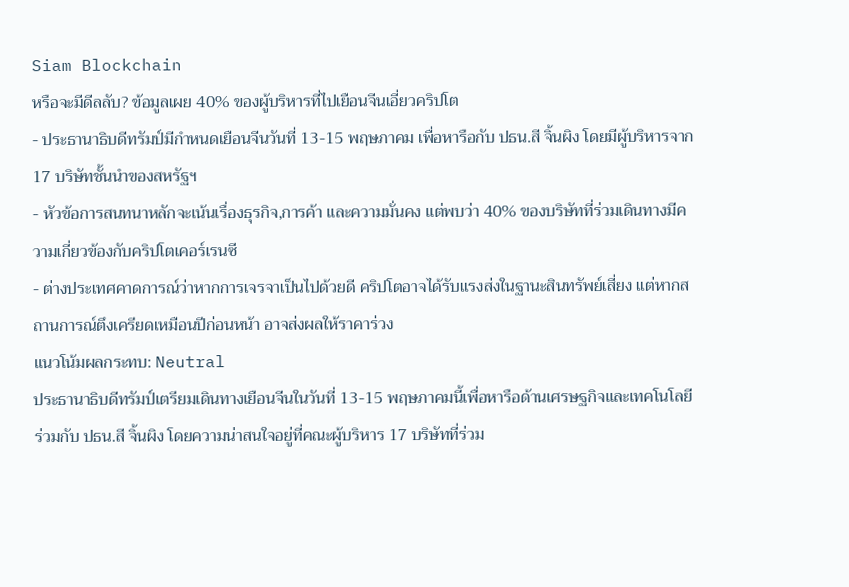Siam Blockchain
หรือจะมีดีลลับ? ข้อมูลเผย 40% ของผู้บริหารที่ไปเยือนจีนเอี่ยวคริปโต
- ประธานาธิบดีทรัมป์มีกำหนดเยือนจีนวันที่ 13-15 พฤษภาคม เพื่อหารือกับ ปธน.สี จิ้นผิง โดยมีผู้บริหารจาก 17 บริษัทชั้นนำของสหรัฐฯ
- หัวข้อการสนทนาหลักจะเน้นเรื่องธุรกิจ,การค้า และความมั่นคง แต่พบว่า 40% ของบริษัทที่ร่วมเดินทางมีความเกี่ยวข้องกับคริปโตเคอร์เรนซี
- ต่างประเทศคาดการณ์ว่าหากการเจรจาเป็นไปด้วยดี คริปโตอาจได้รับแรงส่งในฐานะสินทรัพย์เสี่ยง แต่หากสถานการณ์ตึงเครียดเหมือนปีก่อนหน้า อาจส่งผลให้ราคาร่วง
แนวโน้มผลกระทบ: Neutral
ประธานาธิบดีทรัมป์เตรียมเดินทางเยือนจีนในวันที่ 13-15 พฤษภาคมนี้เพื่อหารือด้านเศรษฐกิจและเทคโนโลยีร่วมกับ ปธน.สี จิ้นผิง โดยความน่าสนใจอยู่ที่คณะผู้บริหาร 17 บริษัทที่ร่วม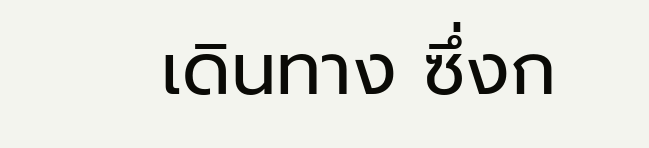เดินทาง ซึ่งก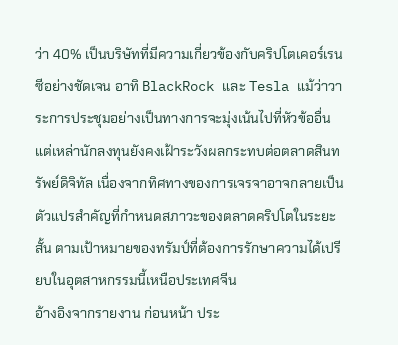ว่า 40% เป็นบริษัทที่มีความเกี่ยวข้องกับคริปโตเคอร์เรนซีอย่างชัดเจน อาทิ BlackRock และ Tesla แม้ว่าวาระการประชุมอย่างเป็นทางการจะมุ่งเน้นไปที่หัวข้ออื่น แต่เหล่านักลงทุนยังคงเฝ้าระวังผลกระทบต่อตลาดสินทรัพย์ดิจิทัล เนื่องจากทิศทางของการเจรจาอาจกลายเป็นตัวแปรสำคัญที่กำหนดสภาวะของตลาดคริปโตในระยะสั้น ตามเป้าหมายของทรัมป์ที่ต้องการรักษาความได้เปรียบในอุตสาหกรรมนี้เหนือประเทศจีน
อ้างอิงจากรายงาน ก่อนหน้า ประ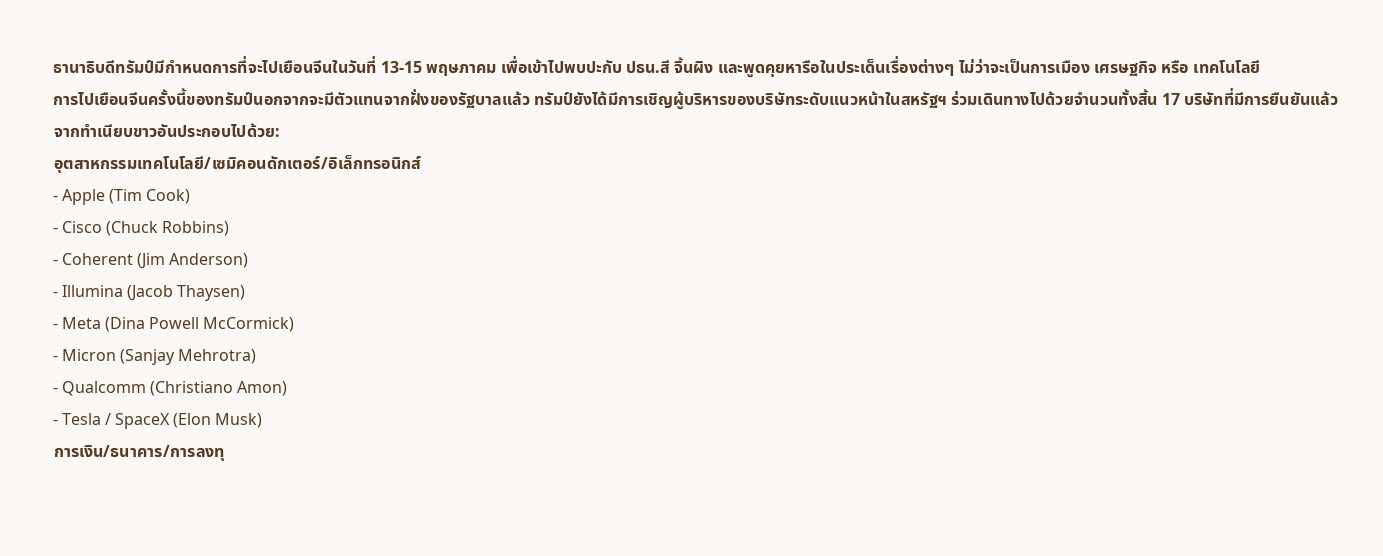ธานาธิบดีทรัมป์มีกำหนดการที่จะไปเยือนจีนในวันที่ 13-15 พฤษภาคม เพื่อเข้าไปพบปะกับ ปธน.สี จิ้นผิง และพูดคุยหารือในประเด็นเรื่องต่างๆ ไม่ว่าจะเป็นการเมือง เศรษฐกิจ หรือ เทคโนโลยี
การไปเยือนจีนครั้งนี้ของทรัมป์นอกจากจะมีตัวแทนจากฝั่งของรัฐบาลแล้ว ทรัมป์ยังได้มีการเชิญผู้บริหารของบริษัทระดับแนวหน้าในสหรัฐฯ ร่วมเดินทางไปด้วยจำนวนทั้งสิ้น 17 บริษัทที่มีการยืนยันแล้วจากทำเนียบขาวอันประกอบไปด้วย:
อุตสาหกรรมเทคโนโลยี/เซมิคอนดักเตอร์/อิเล็กทรอนิกส์
- Apple (Tim Cook)
- Cisco (Chuck Robbins)
- Coherent (Jim Anderson)
- Illumina (Jacob Thaysen)
- Meta (Dina Powell McCormick)
- Micron (Sanjay Mehrotra)
- Qualcomm (Christiano Amon)
- Tesla / SpaceX (Elon Musk)
การเงิน/ธนาคาร/การลงทุ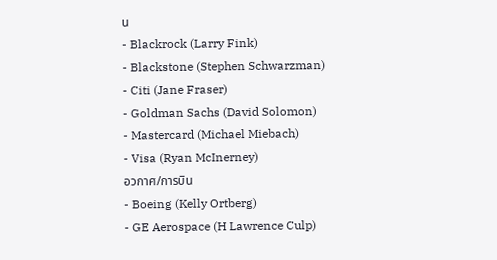น
- Blackrock (Larry Fink)
- Blackstone (Stephen Schwarzman)
- Citi (Jane Fraser)
- Goldman Sachs (David Solomon)
- Mastercard (Michael Miebach)
- Visa (Ryan McInerney)
อวกาศ/การบิน
- Boeing (Kelly Ortberg)
- GE Aerospace (H Lawrence Culp)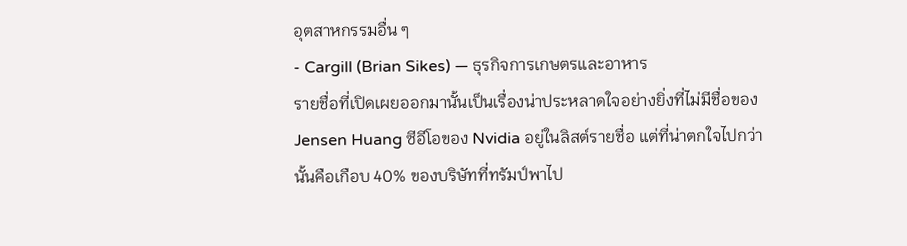อุตสาหกรรมอื่น ๆ
- Cargill (Brian Sikes) — ธุรกิจการเกษตรและอาหาร
รายชื่อที่เปิดเผยออกมานั้นเป็นเรื่องน่าประหลาดใจอย่างยิ่งที่ไม่มีชื่อของ Jensen Huang ซีอีโอของ Nvidia อยู่ในลิสต์รายชื่อ แต่ที่น่าตกใจไปกว่านั้นคือเกือบ 40% ของบริษัทที่ทรัมป์พาไป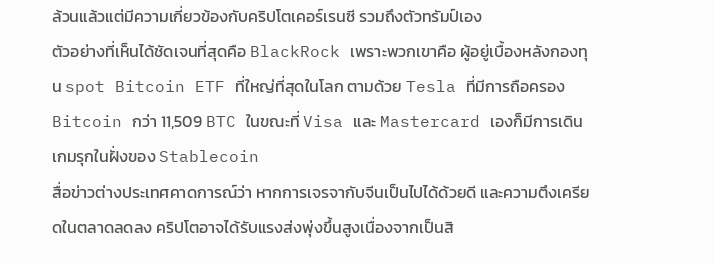ล้วนแล้วแต่มีความเกี่ยวข้องกับคริปโตเคอร์เรนซี รวมถึงตัวทรัมป์เอง
ตัวอย่างที่เห็นได้ชัดเจนที่สุดคือ BlackRock เพราะพวกเขาคือ ผู้อยู่เบื้องหลังกองทุน spot Bitcoin ETF ที่ใหญ่ที่สุดในโลก ตามด้วย Tesla ที่มีการถือครอง Bitcoin กว่า 11,509 BTC ในขณะที่ Visa และ Mastercard เองก็มีการเดินเกมรุกในฝั่งของ Stablecoin
สื่อข่าวต่างประเทศคาดการณ์ว่า หากการเจรจากับจีนเป็นไปได้ด้วยดี และความตึงเครียดในตลาดลดลง คริปโตอาจได้รับแรงส่งพุ่งขึ้นสูงเนื่องจากเป็นสิ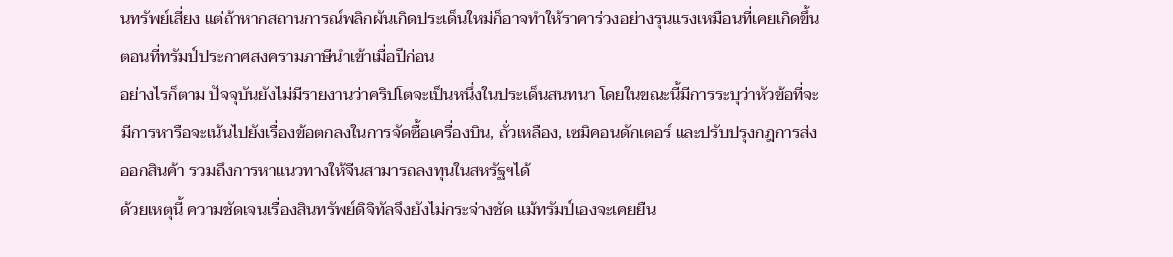นทรัพย์เสี่ยง แต่ถ้าหากสถานการณ์พลิกผันเกิดประเด็นใหม่ก็อาจทำให้ราคาร่วงอย่างรุนแรงเหมือนที่เคยเกิดขึ้นตอนที่ทรัมป์ประกาศสงครามภาษีนำเข้าเมื่อปีก่อน
อย่างไรก็ตาม ปัจจุบันยังไม่มีรายงานว่าคริปโตจะเป็นหนึ่งในประเด็นสนทนา โดยในขณะนี้มีการระบุว่าหัวข้อที่จะมีการหารือจะเน้นไปยังเรื่องข้อตกลงในการจัดซื้อเครื่องบิน, ถั่วเหลือง, เซมิคอนดักเตอร์ และปรับปรุงกฎการส่งออกสินค้า รวมถึงการหาแนวทางให้จีนสามารถลงทุนในสหรัฐฯได้
ด้วยเหตุนี้ ความชัดเจนเรื่องสินทรัพย์ดิจิทัลจึงยังไม่กระจ่างชัด แม้ทรัมป์เองจะเคยยืน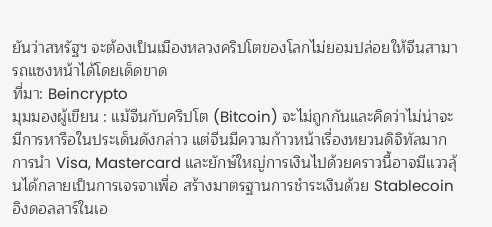ยันว่าสหรัฐฯ จะต้องเป็นเมืองหลวงคริปโตของโลกไม่ยอมปล่อยให้จีนสามารถแซงหน้าได้โดยเด็ดขาด
ที่มา: Beincrypto
มุมมองผู้เขียน : แม้จีนกับคริปโต (Bitcoin) จะไม่ถูกกันและคิดว่าไม่น่าจะมีการหารือในประเด็นดังกล่าว แต่จีนมีความก้าวหน้าเรื่องหยวนดิจิทัลมาก การนำ Visa, Mastercard และยักษ์ใหญ่การเงินไปด้วยคราวนี้อาจมีแววลุ้นได้กลายเป็นการเจรจาเพื่อ สร้างมาตรฐานการชำระเงินด้วย Stablecoin อิงดอลลาร์ในเอ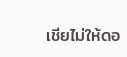เชียไม่ให้ดอ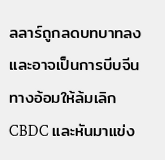ลลาร์ถูกลดบทบาทลง และอาจเป็นการบีบจีนทางอ้อมให้ล้มเลิก CBDC และหันมาแข่ง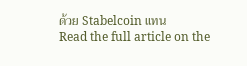ด้วย Stabelcoin แทน
Read the full article on the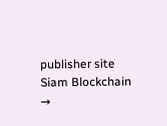publisher site
Siam Blockchain →